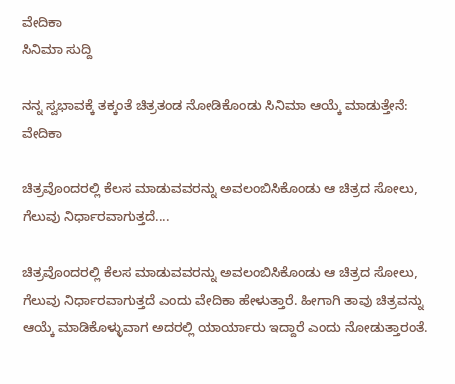ವೇದಿಕಾ
ಸಿನಿಮಾ ಸುದ್ದಿ

ನನ್ನ ಸ್ವಭಾವಕ್ಕೆ ತಕ್ಕಂತೆ ಚಿತ್ರತಂಡ ನೋಡಿಕೊಂಡು ಸಿನಿಮಾ ಆಯ್ಕೆ ಮಾಡುತ್ತೇನೆ: ವೇದಿಕಾ

ಚಿತ್ರವೊಂದರಲ್ಲಿ ಕೆಲಸ ಮಾಡುವವರನ್ನು ಅವಲಂಬಿಸಿಕೊಂಡು ಆ ಚಿತ್ರದ ಸೋಲು, ಗೆಲುವು ನಿರ್ಧಾರವಾಗುತ್ತದೆ....

ಚಿತ್ರವೊಂದರಲ್ಲಿ ಕೆಲಸ ಮಾಡುವವರನ್ನು ಅವಲಂಬಿಸಿಕೊಂಡು ಆ ಚಿತ್ರದ ಸೋಲು, ಗೆಲುವು ನಿರ್ಧಾರವಾಗುತ್ತದೆ ಎಂದು ವೇದಿಕಾ ಹೇಳುತ್ತಾರೆ. ಹೀಗಾಗಿ ತಾವು ಚಿತ್ರವನ್ನು ಆಯ್ಕೆ ಮಾಡಿಕೊಳ್ಳುವಾಗ ಅದರಲ್ಲಿ ಯಾರ್ಯಾರು ಇದ್ದಾರೆ ಎಂದು ನೋಡುತ್ತಾರಂತೆ.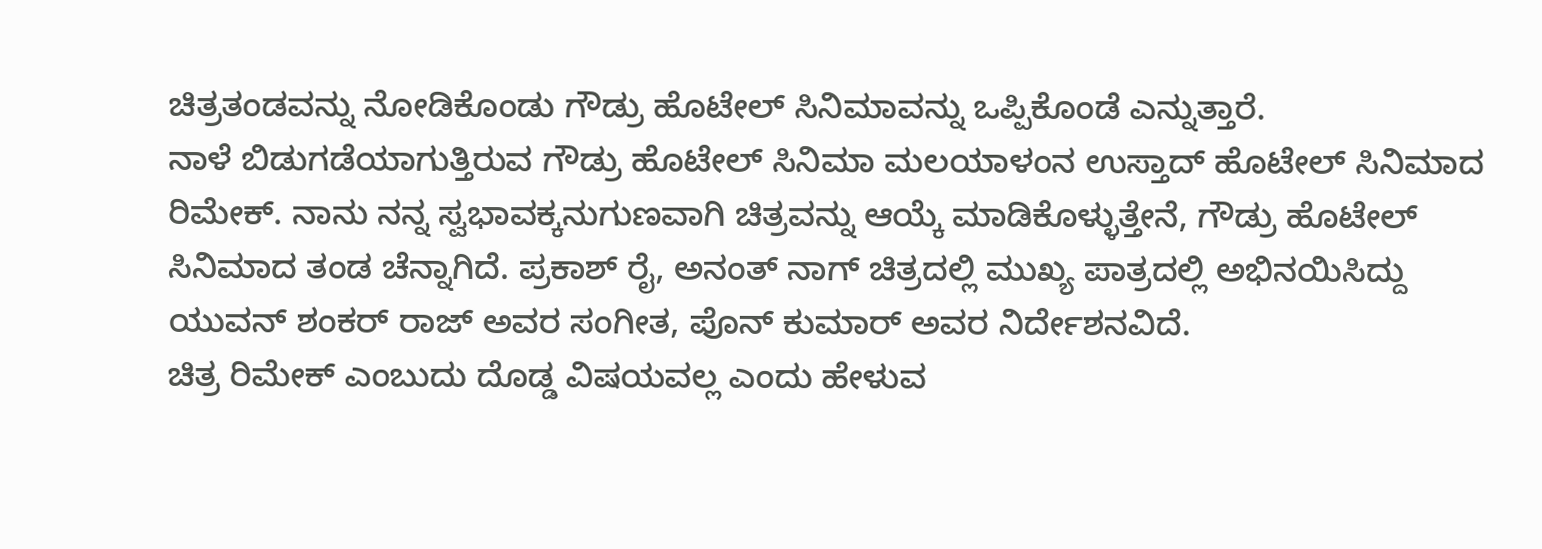ಚಿತ್ರತಂಡವನ್ನು ನೋಡಿಕೊಂಡು ಗೌಡ್ರು ಹೊಟೇಲ್ ಸಿನಿಮಾವನ್ನು ಒಪ್ಪಿಕೊಂಡೆ ಎನ್ನುತ್ತಾರೆ.
ನಾಳೆ ಬಿಡುಗಡೆಯಾಗುತ್ತಿರುವ ಗೌಡ್ರು ಹೊಟೇಲ್ ಸಿನಿಮಾ ಮಲಯಾಳಂನ ಉಸ್ತಾದ್ ಹೊಟೇಲ್ ಸಿನಿಮಾದ ರಿಮೇಕ್. ನಾನು ನನ್ನ ಸ್ವಭಾವಕ್ಕನುಗುಣವಾಗಿ ಚಿತ್ರವನ್ನು ಆಯ್ಕೆ ಮಾಡಿಕೊಳ್ಳುತ್ತೇನೆ, ಗೌಡ್ರು ಹೊಟೇಲ್ ಸಿನಿಮಾದ ತಂಡ ಚೆನ್ನಾಗಿದೆ. ಪ್ರಕಾಶ್ ರೈ, ಅನಂತ್ ನಾಗ್ ಚಿತ್ರದಲ್ಲಿ ಮುಖ್ಯ ಪಾತ್ರದಲ್ಲಿ ಅಭಿನಯಿಸಿದ್ದು ಯುವನ್ ಶಂಕರ್ ರಾಜ್ ಅವರ ಸಂಗೀತ, ಪೊನ್ ಕುಮಾರ್ ಅವರ ನಿರ್ದೇಶನವಿದೆ.
ಚಿತ್ರ ರಿಮೇಕ್ ಎಂಬುದು ದೊಡ್ಡ ವಿಷಯವಲ್ಲ ಎಂದು ಹೇಳುವ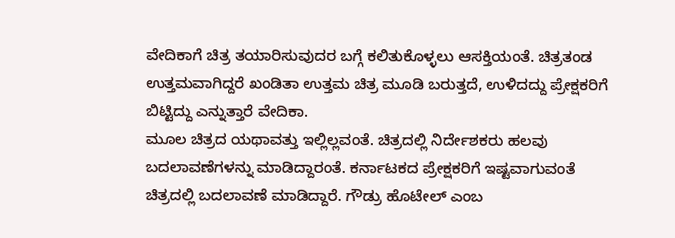ವೇದಿಕಾಗೆ ಚಿತ್ರ ತಯಾರಿಸುವುದರ ಬಗ್ಗೆ ಕಲಿತುಕೊಳ್ಳಲು ಆಸಕ್ತಿಯಂತೆ. ಚಿತ್ರತಂಡ ಉತ್ತಮವಾಗಿದ್ದರೆ ಖಂಡಿತಾ ಉತ್ತಮ ಚಿತ್ರ ಮೂಡಿ ಬರುತ್ತದೆ, ಉಳಿದದ್ದು ಪ್ರೇಕ್ಷಕರಿಗೆ ಬಿಟ್ಟಿದ್ದು ಎನ್ನುತ್ತಾರೆ ವೇದಿಕಾ.
ಮೂಲ ಚಿತ್ರದ ಯಥಾವತ್ತು ಇಲ್ಲಿಲ್ಲವಂತೆ. ಚಿತ್ರದಲ್ಲಿ ನಿರ್ದೇಶಕರು ಹಲವು ಬದಲಾವಣೆಗಳನ್ನು ಮಾಡಿದ್ದಾರಂತೆ. ಕರ್ನಾಟಕದ ಪ್ರೇಕ್ಷಕರಿಗೆ ಇಷ್ಟವಾಗುವಂತೆ ಚಿತ್ರದಲ್ಲಿ ಬದಲಾವಣೆ ಮಾಡಿದ್ದಾರೆ. ಗೌಡ್ರು ಹೊಟೇಲ್ ಎಂಬ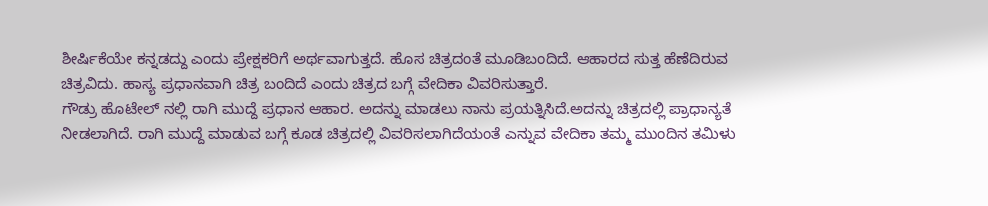ಶೀರ್ಷಿಕೆಯೇ ಕನ್ನಡದ್ದು ಎಂದು ಪ್ರೇಕ್ಷಕರಿಗೆ ಅರ್ಥವಾಗುತ್ತದೆ. ಹೊಸ ಚಿತ್ರದಂತೆ ಮೂಡಿಬಂದಿದೆ. ಆಹಾರದ ಸುತ್ತ ಹೆಣೆದಿರುವ ಚಿತ್ರವಿದು. ಹಾಸ್ಯ ಪ್ರಧಾನವಾಗಿ ಚಿತ್ರ ಬಂದಿದೆ ಎಂದು ಚಿತ್ರದ ಬಗ್ಗೆ ವೇದಿಕಾ ವಿವರಿಸುತ್ತಾರೆ.
ಗೌಡ್ರು ಹೊಟೇಲ್ ನಲ್ಲಿ ರಾಗಿ ಮುದ್ದೆ ಪ್ರಧಾನ ಆಹಾರ. ಅದನ್ನು ಮಾಡಲು ನಾನು ಪ್ರಯತ್ನಿಸಿದೆ.ಅದನ್ನು ಚಿತ್ರದಲ್ಲಿ ಪ್ರಾಧಾನ್ಯತೆ ನೀಡಲಾಗಿದೆ. ರಾಗಿ ಮುದ್ದೆ ಮಾಡುವ ಬಗ್ಗೆ ಕೂಡ ಚಿತ್ರದಲ್ಲಿ ವಿವರಿಸಲಾಗಿದೆಯಂತೆ ಎನ್ನುವ ವೇದಿಕಾ ತಮ್ಮ ಮುಂದಿನ ತಮಿಳು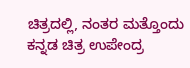ಚಿತ್ರದಲ್ಲಿ, ನಂತರ ಮತ್ತೊಂದು ಕನ್ನಡ ಚಿತ್ರ ಉಪೇಂದ್ರ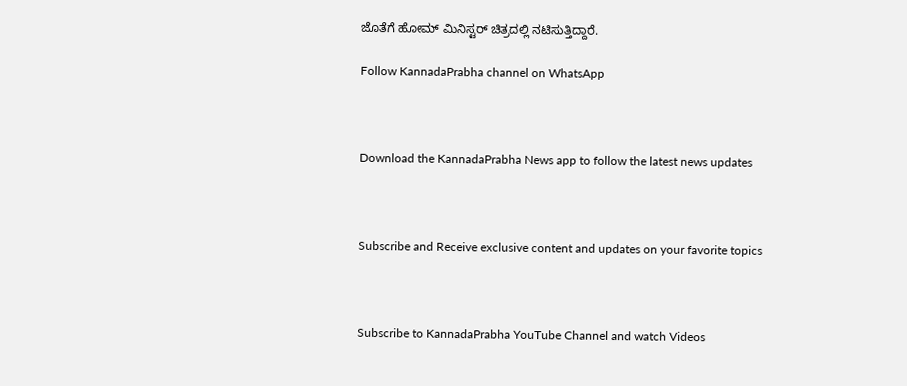ಜೊತೆಗೆ ಹೋಮ್ ಮಿನಿಸ್ಟರ್ ಚಿತ್ರದಲ್ಲಿ ನಟಿಸುತ್ತಿದ್ದಾರೆ.

Follow KannadaPrabha channel on WhatsApp



Download the KannadaPrabha News app to follow the latest news updates



Subscribe and Receive exclusive content and updates on your favorite topics



Subscribe to KannadaPrabha YouTube Channel and watch Videos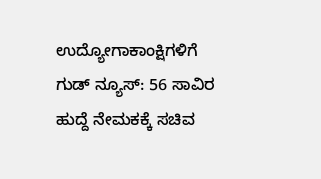ಉದ್ಯೋಗಾಕಾಂಕ್ಷಿಗಳಿಗೆ ಗುಡ್ ನ್ಯೂಸ್: 56 ಸಾವಿರ ಹುದ್ದೆ ನೇಮಕಕ್ಕೆ ಸಚಿವ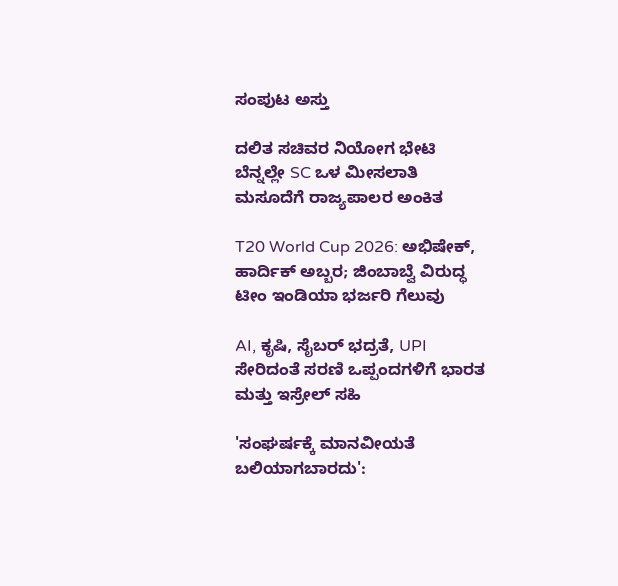ಸಂಪುಟ ಅಸ್ತು

ದಲಿತ ಸಚಿವರ ನಿಯೋಗ ಭೇಟಿ ಬೆನ್ನಲ್ಲೇ SC ಒಳ ಮೀಸಲಾತಿ ಮಸೂದೆಗೆ ರಾಜ್ಯಪಾಲರ ಅಂಕಿತ

T20 World Cup 2026: ಅಭಿಷೇಕ್, ಹಾರ್ದಿಕ್ ಅಬ್ಬರ; ಜಿಂಬಾಬ್ವೆ ವಿರುದ್ಧ ಟೀಂ ಇಂಡಿಯಾ ಭರ್ಜರಿ ಗೆಲುವು

AI, ಕೃಷಿ, ಸೈಬರ್ ಭದ್ರತೆ, UPI ಸೇರಿದಂತೆ ಸರಣಿ ಒಪ್ಪಂದಗಳಿಗೆ ಭಾರತ ಮತ್ತು ಇಸ್ರೇಲ್ ಸಹಿ

'ಸಂಘರ್ಷಕ್ಕೆ ಮಾನವೀಯತೆ ಬಲಿಯಾಗಬಾರದು':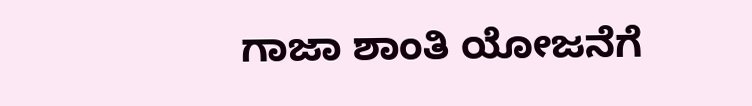ಗಾಜಾ ಶಾಂತಿ ಯೋಜನೆಗೆ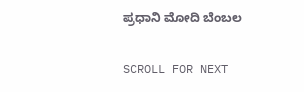ಪ್ರಧಾನಿ ಮೋದಿ ಬೆಂಬಲ

SCROLL FOR NEXT